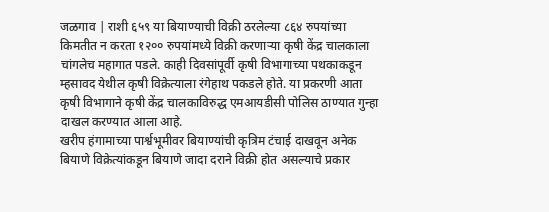जळगाव | राशी ६५९ या बियाण्याची विक्री ठरलेल्या ८६४ रुपयांच्या किमतीत न करता १२०० रुपयांमध्ये विक्री करणाऱ्या कृषी केंद्र चालकाला चांगलेच महागात पडले. काही दिवसांपूर्वी कृषी विभागाच्या पथकाकडून म्हसावद येथील कृषी विक्रेत्याला रंगेहाथ पकडले होते. या प्रकरणी आता कृषी विभागाने कृषी केंद्र चालकाविरुद्ध एमआयडीसी पोलिस ठाण्यात गुन्हा दाखल करण्यात आला आहे.
खरीप हंगामाच्या पार्श्वभूमीवर बियाण्यांची कृत्रिम टंचाई दाखवून अनेक बियाणे विक्रेत्यांकडून बियाणे जादा दराने विक्री होत असल्याचे प्रकार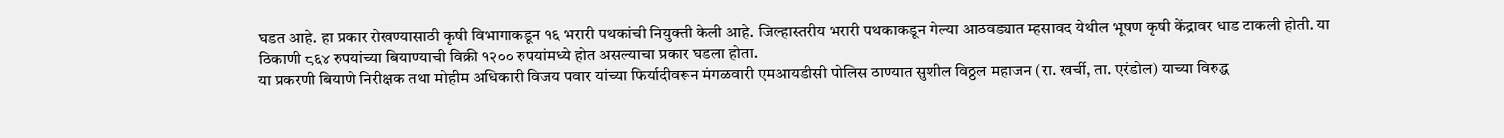घडत आहे. हा प्रकार रोखण्यासाठी कृषी विभागाकडून १६ भरारी पथकांची नियुक्ती केली आहे. जिल्हास्तरीय भरारी पथकाकडून गेल्या आठवड्यात म्हसावद येथील भूषण कृषी केंद्रावर धाड टाकली होती. या ठिकाणी ८६४ रुपयांच्या बियाण्याची विक्री १२०० रुपयांमध्ये होत असल्याचा प्रकार घडला होता.
या प्रकरणी बियाणे निरीक्षक तथा मोहीम अधिकारी विजय पवार यांच्या फिर्यादीवरून मंगळवारी एमआयडीसी पोलिस ठाण्यात सुशील विठ्ठल महाजन (रा. खर्ची, ता. एरंडोल) याच्या विरुद्ध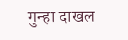गुन्हा दाखल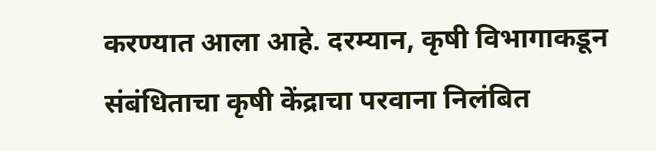करण्यात आला आहे. दरम्यान, कृषी विभागाकडून संबंधिताचा कृषी केंद्राचा परवाना निलंबित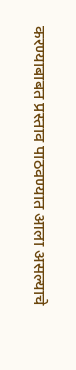करण्याबाबत प्रस्ताव पाठवण्यात आला असल्याचे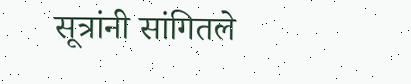सूत्रांनी सांगितले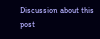Discussion about this post